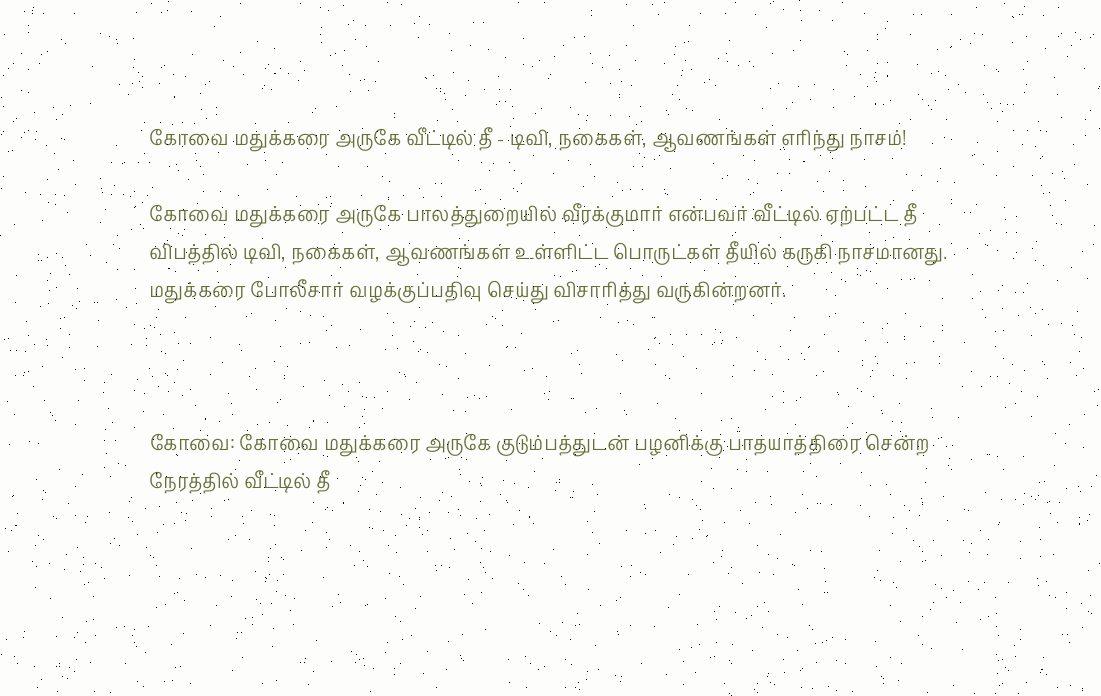கோவை மதுக்கரை அருகே வீட்டில் தீ - டிவி, நகைகள், ஆவணங்கள் எரிந்து நாசம்!

கோவை மதுக்கரை அருகே பாலத்துறையில் வீரக்குமார் என்பவர் வீட்டில் ஏற்பட்ட தீ விபத்தில் டிவி, நகைகள், ஆவணங்கள் உள்ளிட்ட பொருட்கள் தீயில் கருகி நாசமானது. மதுக்கரை போலீசார் வழக்குப்பதிவு செய்து விசாரித்து வருகின்றனர்.



கோவை: கோவை மதுக்கரை அருகே குடும்பத்துடன் பழனிக்கு பாதயாத்திரை சென்ற நேரத்தில் வீட்டில் தீ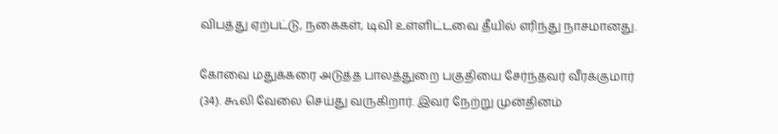விபத்து ஏற்பட்டு, நகைகள், டிவி உள்ளிட்டவை தீயில் எரிந்து நாசமானது.

கோவை மதுக்கரை அடுத்த பாலத்துறை பகுதியை சேர்ந்தவர் வீரக்குமார் (34). கூலி வேலை செய்து வருகிறார். இவர் நேற்று முன்தினம்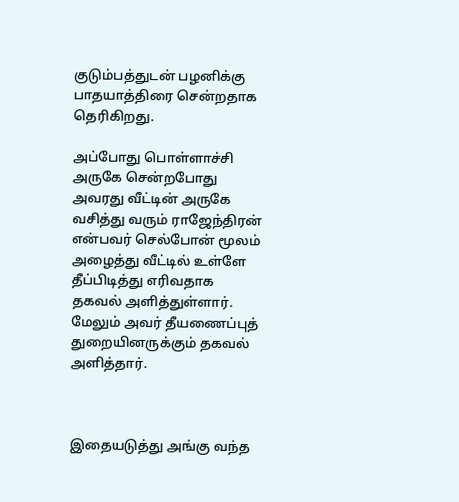குடும்பத்துடன் பழனிக்கு பாதயாத்திரை சென்றதாக தெரிகிறது.

அப்போது பொள்ளாச்சி அருகே சென்றபோது அவரது வீட்டின் அருகே வசித்து வரும் ராஜேந்திரன் என்பவர் செல்போன் மூலம் அழைத்து வீட்டில் உள்ளே தீப்பிடித்து எரிவதாக தகவல் அளித்துள்ளார். மேலும் அவர் தீயணைப்புத் துறையினருக்கும் தகவல் அளித்தார்.



இதையடுத்து அங்கு வந்த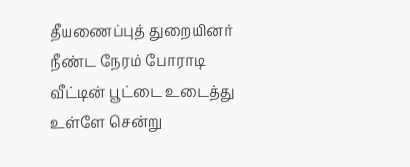தீயணைப்புத் துறையினர் நீண்ட நேரம் போராடி வீட்டின் பூட்டை உடைத்து உள்ளே சென்று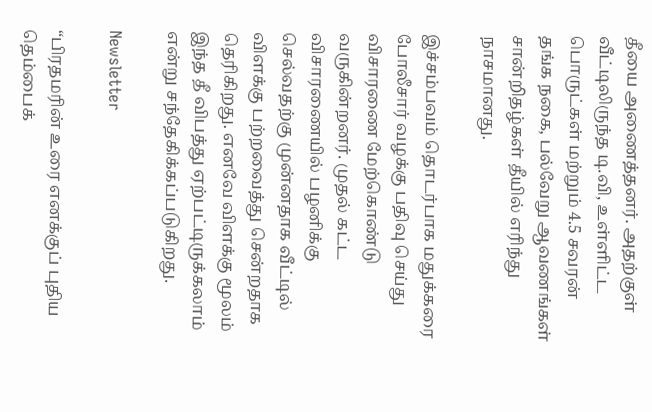தீயை அணைத்தனர். அதற்குள் வீட்டிலிருந்த டி.வி, உள்ளிட்ட பொருட்கள் மற்றும் 4.5 சவரன் தங்க நகை, பல்வேறு ஆவணங்கள் சான்றிதழ்கள் தீயில் எரிந்து நாசமானது.

இச்சம்பவம் தொடர்பாக மதுக்கரை போலீசார் வழக்கு பதிவு செய்து விசாரணை மேற்கொண்டு வருகின்றனர். முதல் கட்ட விசாரணையில் பழனிக்கு செல்வதற்கு முன்னதாக வீட்டில் விளக்கு பற்றவைத்து சென்றதாக தெரிகிறது. எனவே விளக்கு மூலம் இந்த தீ விபத்து ஏற்பட்டிருக்கலாம் என்று சந்தேகிக்கப்படுகிறது.

Newsletter

“பிரதமரின் உரை எனக்குப் புதிய தெம்பைக்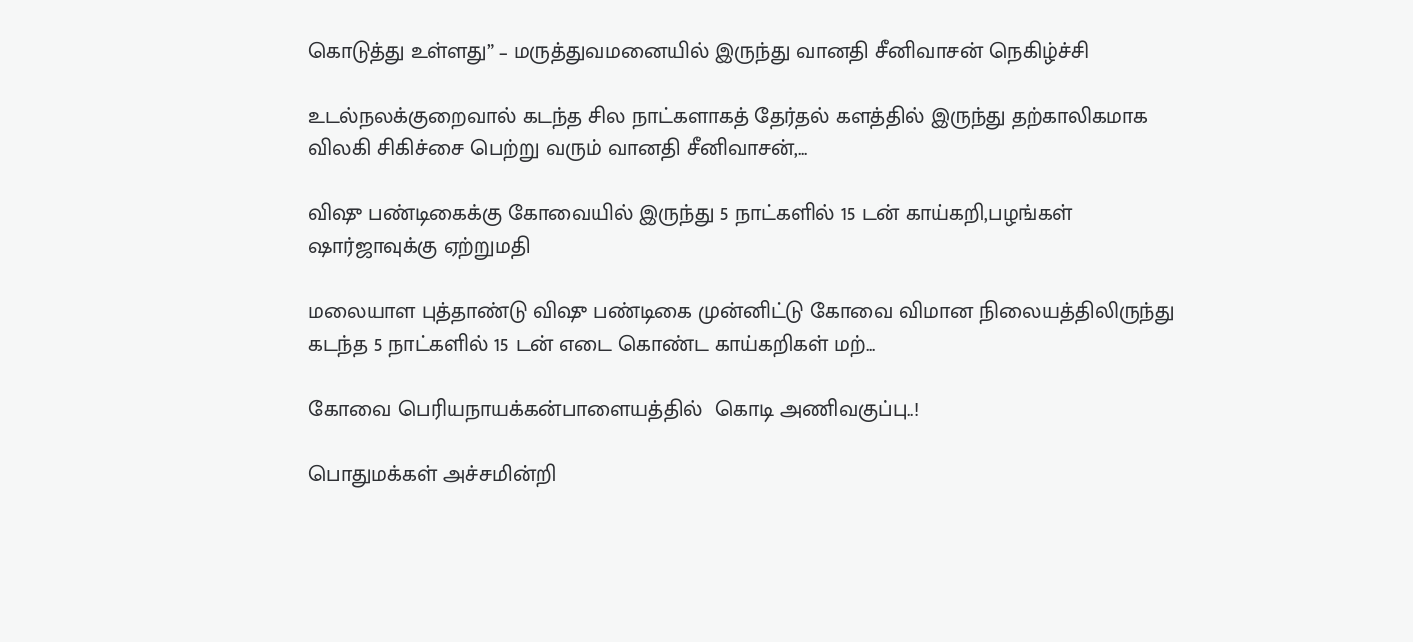கொடுத்து உள்ளது” – மருத்துவமனையில் இருந்து வானதி சீனிவாசன் நெகிழ்ச்சி

உடல்நலக்குறைவால் கடந்த சில நாட்களாகத் தேர்தல் களத்தில் இருந்து தற்காலிகமாக விலகி சிகிச்சை பெற்று வரும் வானதி சீனிவாசன்,...

விஷு பண்டிகைக்கு கோவையில் இருந்து 5 நாட்களில் 15 டன் காய்கறி,பழங்கள் ஷார்ஜாவுக்கு ஏற்றுமதி

மலையாள புத்தாண்டு விஷு பண்டிகை முன்னிட்டு கோவை விமான நிலையத்திலிருந்து கடந்த 5 நாட்களில் 15 டன் எடை கொண்ட காய்கறிகள் மற்...

கோவை பெரியநாயக்கன்பாளையத்தில்  கொடி அணிவகுப்பு..!

பொதுமக்கள் அச்சமின்றி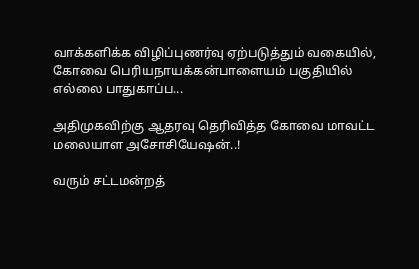வாக்களிக்க விழிப்புணர்வு ஏற்படுத்தும் வகையில், கோவை பெரியநாயக்கன்பாளையம் பகுதியில் எல்லை பாதுகாப்ப...

அதிமுகவிற்கு ஆதரவு தெரிவித்த கோவை மாவட்ட மலையாள அசோசியேஷன்..!

வரும் சட்டமன்றத்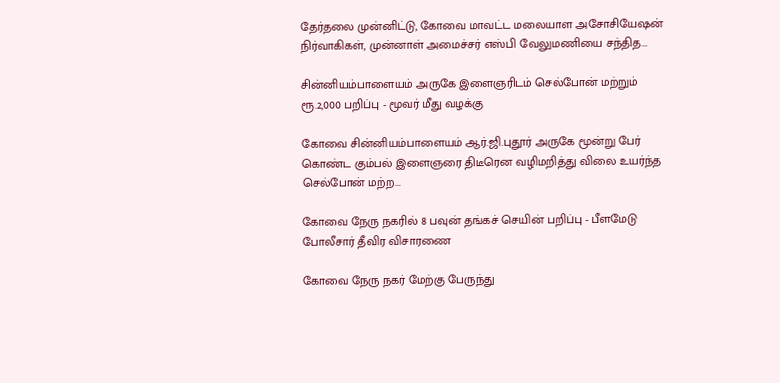தேர்தலை முன்னிட்டு, கோவை மாவட்ட மலையாள அசோசியேஷன் நிர்வாகிகள், முன்னாள் அமைச்சர் எஸ்பி வேலுமணியை சந்தித...

சின்னியம்பாளையம் அருகே இளைஞரிடம் செல்போன் மற்றும் ரூ.2,000 பறிப்பு - மூவர் மீது வழக்கு

கோவை சின்னியம்பாளையம் ஆர்.ஜி.புதூர் அருகே மூன்று பேர் கொண்ட கும்பல் இளைஞரை திடீரென வழிமறித்து விலை உயர்ந்த செல்போன் மற்ற...

கோவை நேரு நகரில் 8 பவுன் தங்கச் செயின் பறிப்பு - பீளமேடு போலீசார் தீவிர விசாரணை

கோவை நேரு நகர் மேற்கு பேருந்து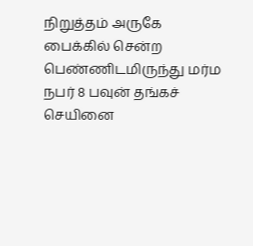நிறுத்தம் அருகே பைக்கில் சென்ற பெண்ணிடமிருந்து மர்ம நபர் 8 பவுன் தங்கச் செயினை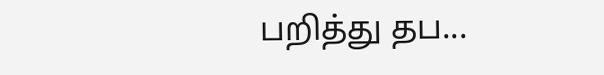பறித்து தப...